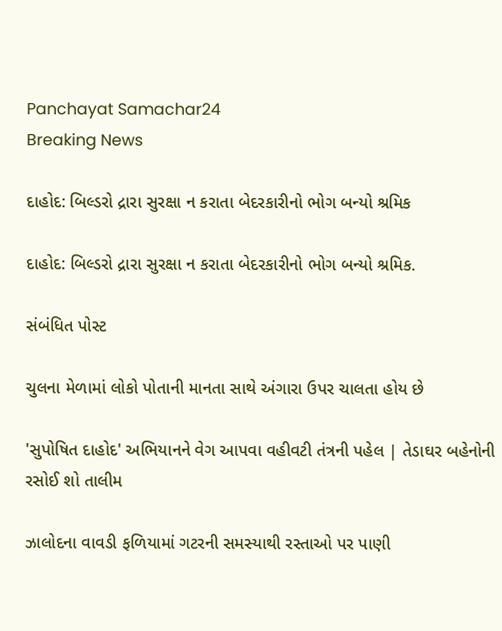Panchayat Samachar24
Breaking News

દાહોદ: બિલ્ડરો દ્રારા સુરક્ષા ન કરાતા બેદરકારીનો ભોગ બન્યો શ્રમિક

દાહોદ: બિલ્ડરો દ્રારા સુરક્ષા ન કરાતા બેદરકારીનો ભોગ બન્યો શ્રમિક.

સંબંધિત પોસ્ટ

ચુલના મેળામાં લોકો પોતાની માનતા સાથે અંગારા ઉપર ચાલતા હોય છે

'સુપોષિત દાહોદ' અભિયાનને વેગ આપવા વહીવટી તંત્રની પહેલ | તેડાઘર બહેનોની રસોઈ શો તાલીમ

ઝાલોદના વાવડી ફળિયામાં ગટરની સમસ્યાથી રસ્તાઓ પર પાણી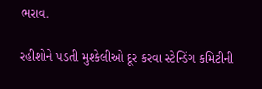ભરાવ.

રહીશોને પડતી મુશ્કેલીઓ દૂર કરવા સ્ટેન્ડિંગ કમિટીની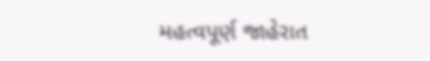મહત્વપૂર્ણ જાહેરાત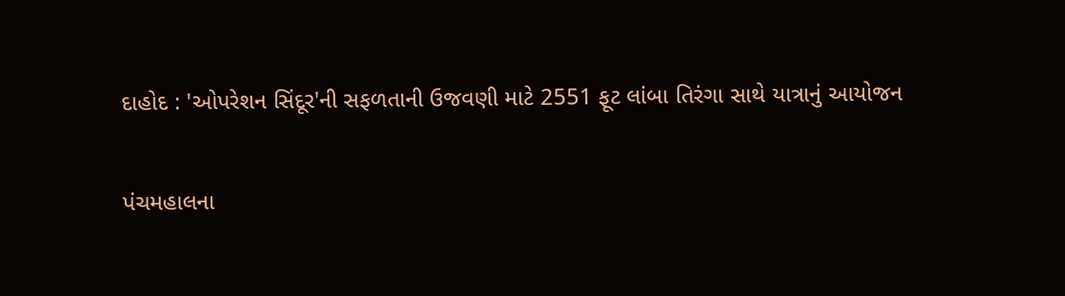દાહોદ : 'ઓપરેશન સિંદૂર'ની સફળતાની ઉજવણી માટે 2551 ફૂટ લાંબા તિરંગા સાથે યાત્રાનું આયોજન

પંચમહાલના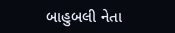બાહુબલી નેતા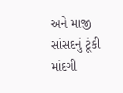અને માજી સાંસદનું ટૂંકી માંદગી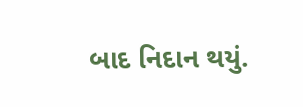બાદ નિદાન થયું.